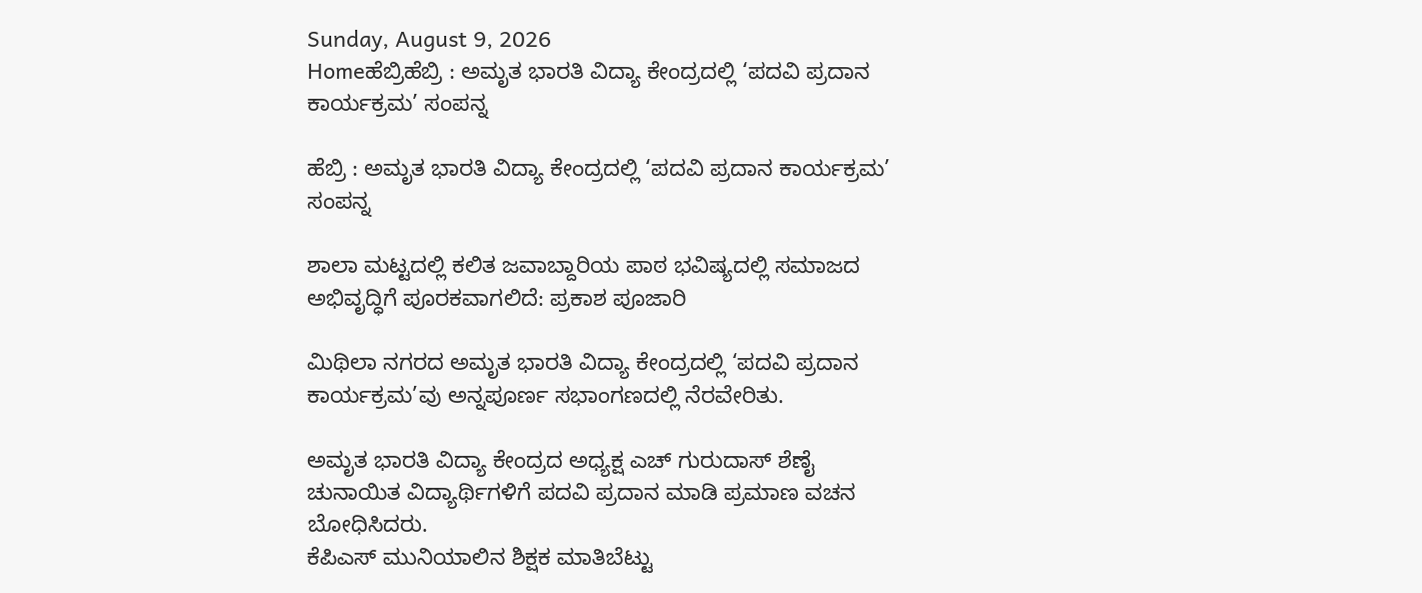Sunday, August 9, 2026
Homeಹೆಬ್ರಿಹೆಬ್ರಿ : ಅಮೃತ ಭಾರತಿ ವಿದ್ಯಾ ಕೇಂದ್ರದಲ್ಲಿ ‘ಪದವಿ ಪ್ರದಾನ ಕಾರ್ಯಕ್ರಮ’ ಸಂಪನ್ನ

ಹೆಬ್ರಿ : ಅಮೃತ ಭಾರತಿ ವಿದ್ಯಾ ಕೇಂದ್ರದಲ್ಲಿ ‘ಪದವಿ ಪ್ರದಾನ ಕಾರ್ಯಕ್ರಮ’ ಸಂಪನ್ನ

ಶಾಲಾ ಮಟ್ಟದಲ್ಲಿ ಕಲಿತ ಜವಾಬ್ದಾರಿಯ ಪಾಠ ಭವಿಷ್ಯದಲ್ಲಿ ಸಮಾಜದ ಅಭಿವೃದ್ಧಿಗೆ ಪೂರಕವಾಗಲಿದೆ: ಪ್ರಕಾಶ ಪೂಜಾರಿ

ಮಿಥಿಲಾ ನಗರದ ಅಮೃತ ಭಾರತಿ ವಿದ್ಯಾ ಕೇಂದ್ರದಲ್ಲಿ ‘ಪದವಿ ಪ್ರದಾನ ಕಾರ್ಯಕ್ರಮ’ವು ಅನ್ನಪೂರ್ಣ ಸಭಾಂಗಣದಲ್ಲಿ ನೆರವೇರಿತು.

ಅಮೃತ ಭಾರತಿ ವಿದ್ಯಾ ಕೇಂದ್ರದ ಅಧ್ಯಕ್ಷ ಎಚ್ ಗುರುದಾಸ್ ಶೆಣೈ ಚುನಾಯಿತ ವಿದ್ಯಾರ್ಥಿಗಳಿಗೆ ಪದವಿ ಪ್ರದಾನ ಮಾಡಿ ಪ್ರಮಾಣ ವಚನ ಬೋಧಿಸಿದರು.
ಕೆಪಿಎಸ್ ಮುನಿಯಾಲಿನ ಶಿಕ್ಷಕ ಮಾತಿಬೆಟ್ಟು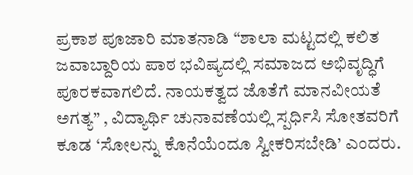ಪ್ರಕಾಶ ಪೂಜಾರಿ ಮಾತನಾಡಿ “ಶಾಲಾ ಮಟ್ಟದಲ್ಲಿ ಕಲಿತ ಜವಾಬ್ದಾರಿಯ ಪಾಠ ಭವಿಷ್ಯದಲ್ಲಿ ಸಮಾಜದ ಅಭಿವೃದ್ಧಿಗೆ ಪೂರಕವಾಗಲಿದೆ. ನಾಯಕತ್ವದ ಜೊತೆಗೆ ಮಾನವೀಯತೆ ಅಗತ್ಯ” , ವಿದ್ಯಾರ್ಥಿ ಚುನಾವಣೆಯಲ್ಲಿ ಸ್ಪರ್ಧಿಸಿ ಸೋತವರಿಗೆ ಕೂಡ ‘ಸೋಲನ್ನು ಕೊನೆಯೆಂದೂ ಸ್ವೀಕರಿಸಬೇಡಿ’ ಎಂದರು.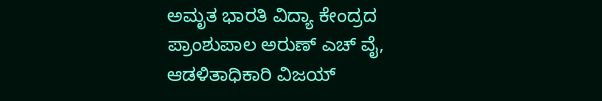ಅಮೃತ ಭಾರತಿ ವಿದ್ಯಾ ಕೇಂದ್ರದ ಪ್ರಾಂಶುಪಾಲ ಅರುಣ್ ಎಚ್ ವೈ, ಆಡಳಿತಾಧಿಕಾರಿ ವಿಜಯ್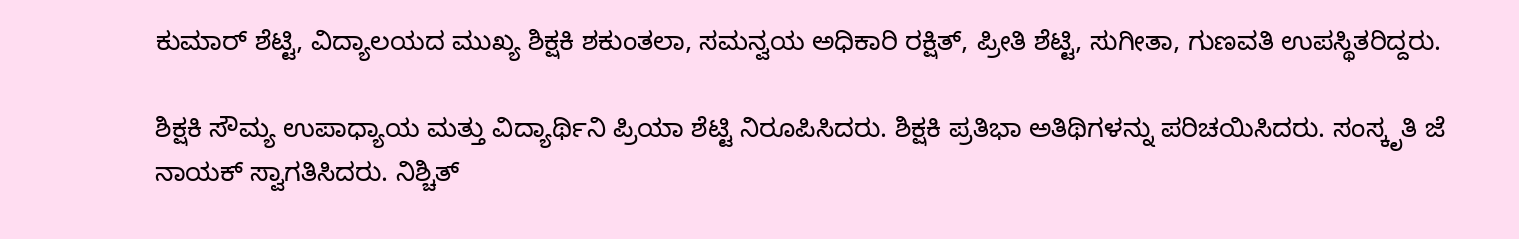ಕುಮಾರ್ ಶೆಟ್ಟಿ, ವಿದ್ಯಾಲಯದ ಮುಖ್ಯ ಶಿಕ್ಷಕಿ ಶಕುಂತಲಾ, ಸಮನ್ವಯ ಅಧಿಕಾರಿ ರಕ್ಷಿತ್, ಪ್ರೀತಿ ಶೆಟ್ಟಿ, ಸುಗೀತಾ, ಗುಣವತಿ ಉಪಸ್ಥಿತರಿದ್ದರು.

ಶಿಕ್ಷಕಿ ಸೌಮ್ಯ ಉಪಾಧ್ಯಾಯ ಮತ್ತು ವಿದ್ಯಾರ್ಥಿನಿ ಪ್ರಿಯಾ ಶೆಟ್ಟಿ ನಿರೂಪಿಸಿದರು. ಶಿಕ್ಷಕಿ ಪ್ರತಿಭಾ ಅತಿಥಿಗಳನ್ನು ಪರಿಚಯಿಸಿದರು. ಸಂಸ್ಕೃತಿ ಜೆ ನಾಯಕ್ ಸ್ವಾಗತಿಸಿದರು. ನಿಶ್ಚಿತ್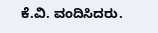ಕೆ.ವಿ. ವಂದಿಸಿದರು.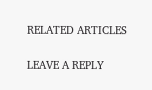RELATED ARTICLES

LEAVE A REPLY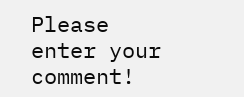Please enter your comment!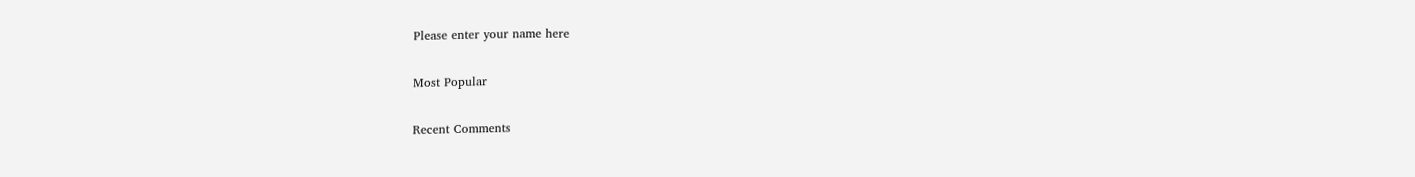Please enter your name here

Most Popular

Recent Comments